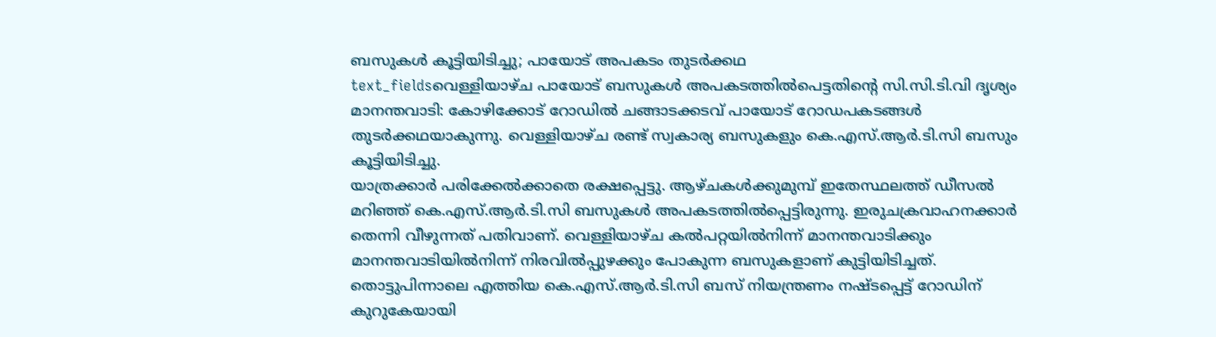ബസുകൾ കൂട്ടിയിടിച്ചു; പായോട് അപകടം തുടർക്കഥ
text_fieldsവെള്ളിയാഴ്ച പായോട് ബസുകൾ അപകടത്തിൽപെട്ടതിന്റെ സി.സി.ടി.വി ദൃശ്യം
മാനന്തവാടി: കോഴിക്കോട് റോഡിൽ ചങ്ങാടക്കടവ് പായോട് റോഡപകടങ്ങൾ തുടർക്കഥയാകുന്നു. വെള്ളിയാഴ്ച രണ്ട് സ്വകാര്യ ബസുകളും കെ.എസ്.ആർ.ടി.സി ബസും കൂട്ടിയിടിച്ചു.
യാത്രക്കാർ പരിക്കേൽക്കാതെ രക്ഷപ്പെട്ടു. ആഴ്ചകൾക്കുമുമ്പ് ഇതേസ്ഥലത്ത് ഡീസൽ മറിഞ്ഞ് കെ.എസ്.ആർ.ടി.സി ബസുകൾ അപകടത്തിൽപ്പെട്ടിരുന്നു. ഇരുചക്രവാഹനക്കാർ തെന്നി വീഴുന്നത് പതിവാണ്. വെള്ളിയാഴ്ച കൽപറ്റയിൽനിന്ന് മാനന്തവാടിക്കും മാനന്തവാടിയിൽനിന്ന് നിരവിൽപ്പുഴക്കും പോകുന്ന ബസുകളാണ് കുട്ടിയിടിച്ചത്. തൊട്ടുപിന്നാലെ എത്തിയ കെ.എസ്.ആർ.ടി.സി ബസ് നിയന്ത്രണം നഷ്ടപ്പെട്ട് റോഡിന് കുറുകേയായി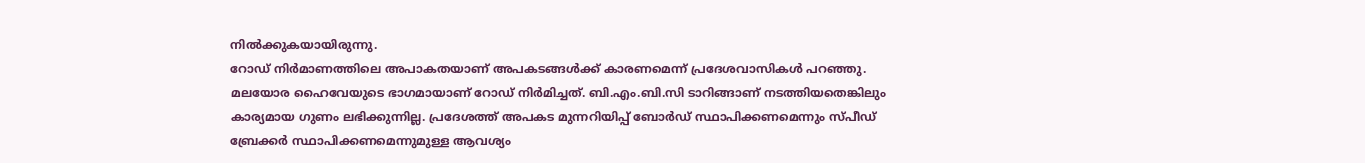നിൽക്കുകയായിരുന്നു.
റോഡ് നിർമാണത്തിലെ അപാകതയാണ് അപകടങ്ങൾക്ക് കാരണമെന്ന് പ്രദേശവാസികൾ പറഞ്ഞു. മലയോര ഹൈവേയുടെ ഭാഗമായാണ് റോഡ് നിർമിച്ചത്. ബി.എം.ബി.സി ടാറിങ്ങാണ് നടത്തിയതെങ്കിലും കാര്യമായ ഗുണം ലഭിക്കുന്നില്ല. പ്രദേശത്ത് അപകട മുന്നറിയിപ്പ് ബോർഡ് സ്ഥാപിക്കണമെന്നും സ്പീഡ് ബ്രേക്കർ സ്ഥാപിക്കണമെന്നുമുള്ള ആവശ്യം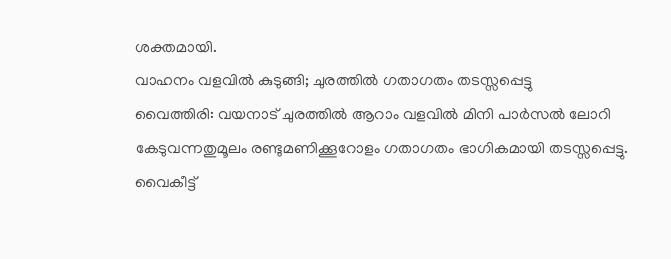ശക്തമായി.
വാഹനം വളവിൽ കുടുങ്ങി; ചുരത്തിൽ ഗതാഗതം തടസ്സപ്പെട്ടു
വൈത്തിരി: വയനാട് ചുരത്തിൽ ആറാം വളവിൽ മിനി പാർസൽ ലോറി കേടുവന്നതുമൂലം രണ്ടുമണിക്കൂറോളം ഗതാഗതം ഭാഗികമായി തടസ്സപ്പെട്ടു. വൈകീട്ട്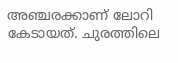അഞ്ചരക്കാണ് ലോറി കേടായത്. ചുരത്തിലെ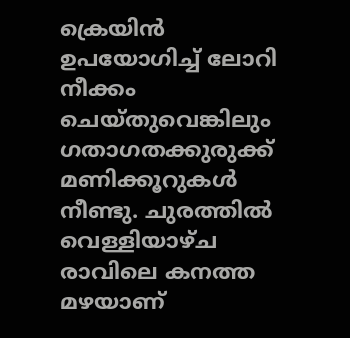ക്രെയിൻ ഉപയോഗിച്ച് ലോറി നീക്കം ചെയ്തുവെങ്കിലും ഗതാഗതക്കുരുക്ക് മണിക്കൂറുകൾ നീണ്ടു. ചുരത്തിൽ വെള്ളിയാഴ്ച രാവിലെ കനത്ത മഴയാണ്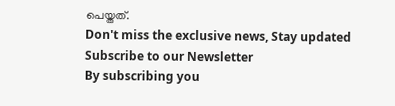പെയ്തത്.
Don't miss the exclusive news, Stay updated
Subscribe to our Newsletter
By subscribing you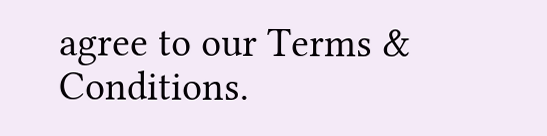agree to our Terms & Conditions.